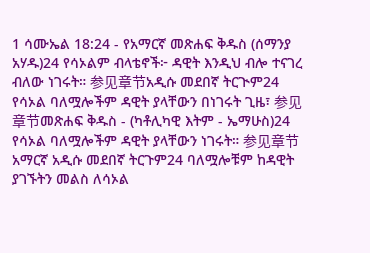1 ሳሙኤል 18:24 - የአማርኛ መጽሐፍ ቅዱስ (ሰማንያ አሃዱ)24 የሳኦልም ብላቴኖች፦ ዳዊት እንዲህ ብሎ ተናገረ ብለው ነገሩት። 参见章节አዲሱ መደበኛ ትርጒም24 የሳኦል ባለሟሎችም ዳዊት ያላቸውን በነገሩት ጊዜ፣ 参见章节መጽሐፍ ቅዱስ - (ካቶሊካዊ እትም - ኤማሁስ)24 የሳኦል ባለሟሎችም ዳዊት ያላቸውን ነገሩት። 参见章节አማርኛ አዲሱ መደበኛ ትርጉም24 ባለሟሎቹም ከዳዊት ያገኙትን መልስ ለሳኦል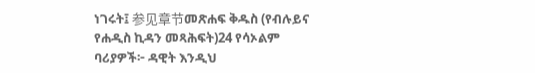ነገሩት፤ 参见章节መጽሐፍ ቅዱስ (የብሉይና የሐዲስ ኪዳን መጻሕፍት)24 የሳኦልም ባሪያዎች፦ ዳዊት እንዲህ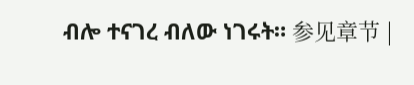ብሎ ተናገረ ብለው ነገሩት። 参见章节 |